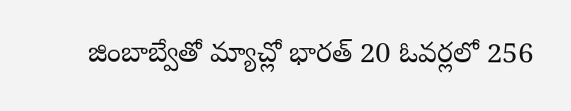జింబాబ్వేతో మ్యాచ్లో భారత్ 20 ఓవర్లలో 256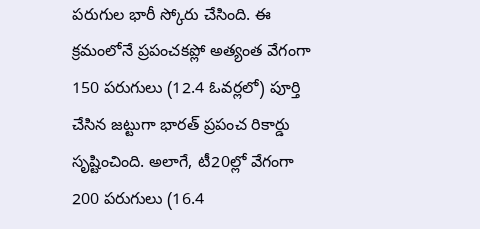పరుగుల భారీ స్కోరు చేసింది. ఈ క్రమంలోనే ప్రపంచకప్లో అత్యంత వేగంగా 150 పరుగులు (12.4 ఓవర్లలో) పూర్తి చేసిన జట్టుగా భారత్ ప్రపంచ రికార్డు సృష్టించింది. అలాగే, టీ20ల్లో వేగంగా 200 పరుగులు (16.4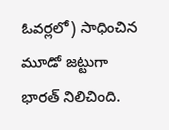ఓవర్లలో) సాధించిన మూడో జట్టుగా భారత్ నిలిచింది.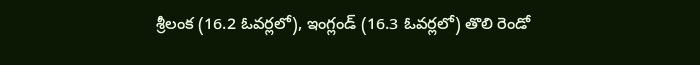శ్రీలంక (16.2 ఓవర్లలో), ఇంగ్లండ్ (16.3 ఓవర్లలో) తొలి రెండో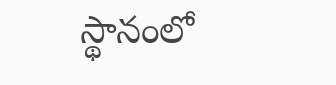స్థానంలో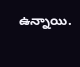ఉన్నాయి.